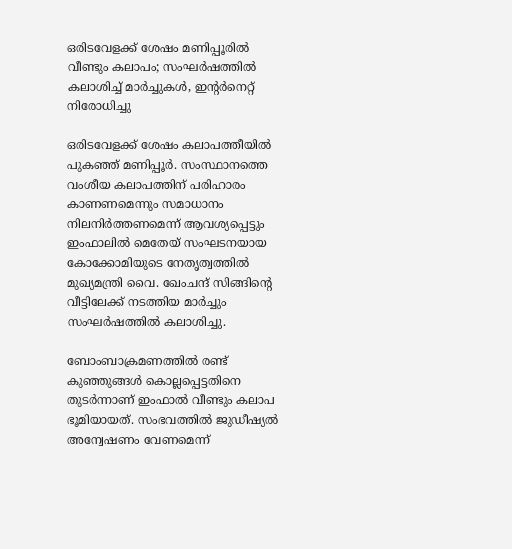ഒരിടവേളക്ക് ശേഷം മണിപ്പൂരിൽ വീണ്ടും കലാപം; സംഘർഷത്തിൽ കലാശിച്ച് മാർച്ചുകള്‍, ഇന്റർനെറ്റ് നിരോധിച്ചു

ഒരിടവേളക്ക് ശേഷം കലാപത്തീയിൽ പുകഞ്ഞ് മണിപ്പൂർ. സംസ്ഥാനത്തെ വംശീയ കലാപത്തിന് പരിഹാരം കാണണമെന്നും സമാധാനം നിലനിര്‍ത്തണമെന്ന് ആവശ്യപ്പെട്ടും ഇംഫാലില്‍ മെതേയ് സംഘടനയായ കോക്കോമിയുടെ നേതൃത്വത്തില്‍ മുഖ്യമന്ത്രി വൈ. ഖേംചന്ദ് സിങ്ങിന്റെ വീട്ടിലേക്ക് നടത്തിയ മാര്‍ച്ചും സംഘര്‍ഷത്തിൽ കലാശിച്ചു.

ബോംബാക്രമണത്തിൽ രണ്ട് കുഞ്ഞുങ്ങൾ കൊല്ലപ്പെട്ടതിനെ തുടർന്നാണ് ഇംഫാൽ വീണ്ടും കലാപ ഭൂമിയായത്. സംഭവത്തിൽ ജുഡീഷ്യൽ അന്വേഷണം വേണമെന്ന്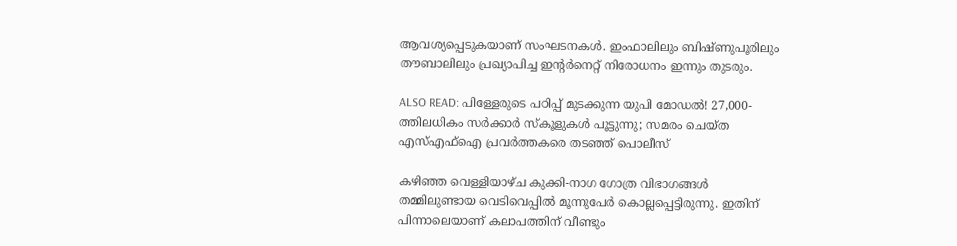ആവശ്യപ്പെടുകയാണ് സംഘടനകൾ. ഇംഫാലിലും ബിഷ്ണുപൂരിലും തൗബാലിലും പ്രഖ്യാപിച്ച ഇന്റർനെറ്റ് നിരോധനം ഇന്നും തുടരും.

ALSO READ: പിള്ളേരുടെ പഠിപ്പ് മുടക്കുന്ന യുപി മോഡൽ! 27,000-ത്തിലധികം സർക്കാർ സ്കൂളുകൾ പൂട്ടുന്നു; സമരം ചെയ്ത എസ്എഫ്ഐ പ്രവർത്തകരെ തടഞ്ഞ് പൊലീസ്

ക‍ഴിഞ്ഞ വെള്ളിയാഴ്ച കുക്കി-നാഗ ഗോത്ര വിഭാഗങ്ങള്‍ തമ്മിലുണ്ടായ വെടിവെപ്പില്‍ മൂന്നുപേര്‍ കൊല്ലപ്പെട്ടിരുന്നു. ഇതിന് പിന്നാലെയാണ് കലാപത്തിന് വീണ്ടും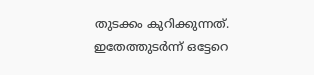തുടക്കം കുറിക്കുന്നത്. ഇതേത്തുടര്‍ന്ന് ഒട്ടേറെ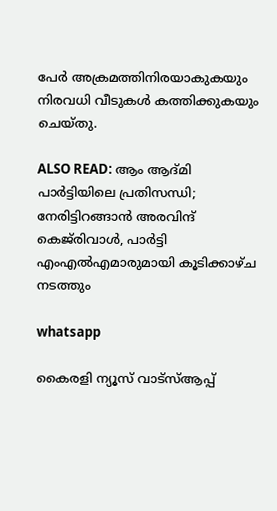പേര്‍ അക്രമത്തിനിരയാകുകയും നിരവധി വീടുകള്‍ കത്തിക്കുകയും ചെയ്തു.

ALSO READ: ആം ആദ്മി പാർട്ടിയിലെ പ്രതിസന്ധി; നേരിട്ടിറങ്ങാൻ അരവിന്ദ് കെജ്‌രിവാള്‍, പാർട്ടി എംഎൽഎമാരുമായി കൂടിക്കാഴ്ച നടത്തും

whatsapp

കൈരളി ന്യൂസ് വാട്‌സ്ആപ്പ്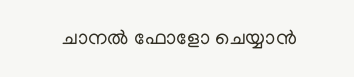ചാനല്‍ ഫോളോ ചെയ്യാന്‍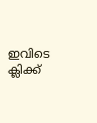ഇവിടെ ക്ലിക്ക്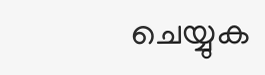ചെയ്യുക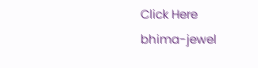Click Here
bhima-jewel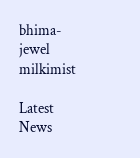bhima-jewel
milkimist

Latest News